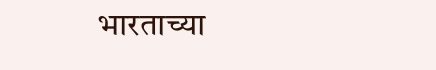भारताच्या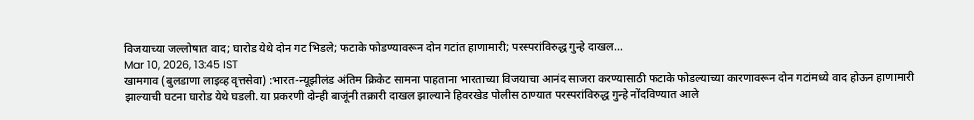विजयाच्या जल्लोषात वाद; घारोड येथे दोन गट भिडले; फटाके फोडण्यावरून दोन गटांत हाणामारी; परस्परांविरुद्ध गुन्हे दाखल...
Mar 10, 2026, 13:45 IST
खामगाव (बुलडाणा लाइव्ह वृत्तसेवा) :भारत-न्यूझीलंड अंतिम क्रिकेट सामना पाहताना भारताच्या विजयाचा आनंद साजरा करण्यासाठी फटाके फोडल्याच्या कारणावरून दोन गटांमध्ये वाद होऊन हाणामारी झाल्याची घटना घारोड येथे घडली. या प्रकरणी दोन्ही बाजूंनी तक्रारी दाखल झाल्याने हिवरखेड पोलीस ठाण्यात परस्परांविरुद्ध गुन्हे नोंदविण्यात आले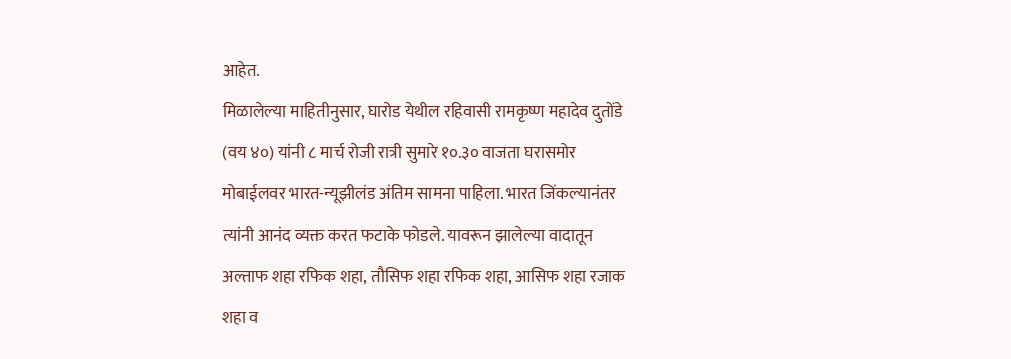आहेत.
मिळालेल्या माहितीनुसार, घारोड येथील रहिवासी रामकृष्ण महादेव दुतोंडे (वय ४०) यांनी ८ मार्च रोजी रात्री सुमारे १०.३० वाजता घरासमोर मोबाईलवर भारत-न्यूझीलंड अंतिम सामना पाहिला. भारत जिंकल्यानंतर त्यांनी आनंद व्यक्त करत फटाके फोडले. यावरून झालेल्या वादातून अल्ताफ शहा रफिक शहा, तौसिफ शहा रफिक शहा, आसिफ शहा रजाक शहा व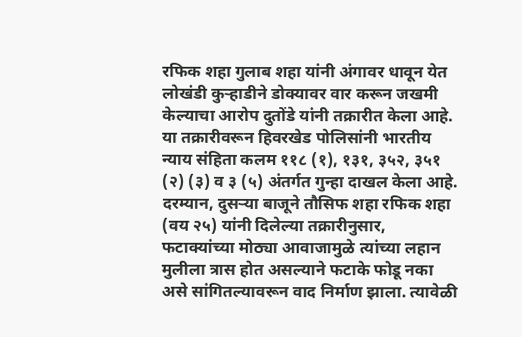रफिक शहा गुलाब शहा यांनी अंगावर धावून येत लोखंडी कुऱ्हाडीने डोक्यावर वार करून जखमी केल्याचा आरोप दुतोंडे यांनी तक्रारीत केला आहे.
या तक्रारीवरून हिवरखेड पोलिसांनी भारतीय न्याय संहिता कलम ११८ (१), १३१, ३५२, ३५१ (२) (३) व ३ (५) अंतर्गत गुन्हा दाखल केला आहे.
दरम्यान, दुसऱ्या बाजूने तौसिफ शहा रफिक शहा (वय २५) यांनी दिलेल्या तक्रारीनुसार, फटाक्यांच्या मोठ्या आवाजामुळे त्यांच्या लहान मुलीला त्रास होत असल्याने फटाके फोडू नका असे सांगितल्यावरून वाद निर्माण झाला. त्यावेळी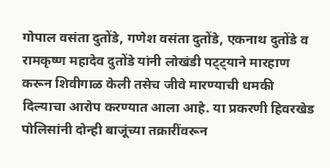गोपाल वसंता दुतोंडे, गणेश वसंता दुतोंडे, एकनाथ दुतोंडे व रामकृष्ण महादेव दुतोंडे यांनी लोखंडी पट्ट्याने मारहाण करून शिवीगाळ केली तसेच जीवे मारण्याची धमकी दिल्याचा आरोप करण्यात आला आहे. या प्रकरणी हिवरखेड पोलिसांनी दोन्ही बाजूंच्या तक्रारींवरून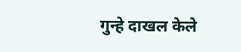गुन्हे दाखल केले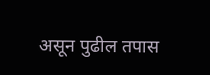असून पुढील तपास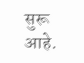सुरू आहे.